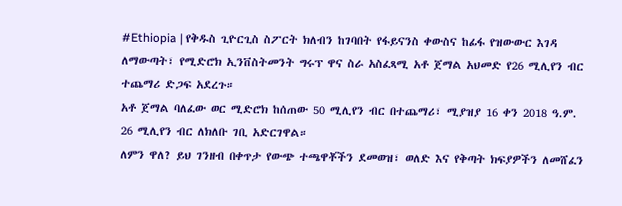#Ethiopia | የቅዱስ ጊዮርጊስ ስፖርት ክለብን ከገባበት የፋይናንስ ቀውስና ከፊፋ የዝውውር እገዳ ለማውጣት፣ የሚድሮክ ኢንቨስትመንት ግሩፕ ዋና ስራ አስፈጻሚ አቶ ጀማል አህመድ የ26 ሚሊየን ብር ተጨማሪ ድጋፍ አደረጉ።
አቶ ጀማል ባለፈው ወር ሚድሮክ ከሰጠው 50 ሚሊየን ብር በተጨማሪ፣ ሚያዝያ 16 ቀን 2018 ዓ.ም. 26 ሚሊየን ብር ለክለቡ ገቢ አድርገዋል።
ለምን ዋለ? ይህ ገንዘብ በቀጥታ የውጭ ተጫዋቾችን ደመወዝ፣ ወለድ እና የቅጣት ክፍያዎችን ለመሸፈን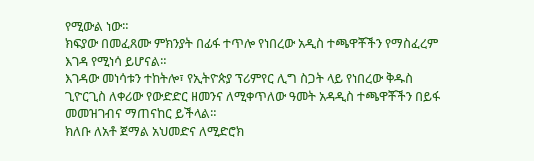የሚውል ነው።
ክፍያው በመፈጸሙ ምክንያት በፊፋ ተጥሎ የነበረው አዲስ ተጫዋቾችን የማስፈረም እገዳ የሚነሳ ይሆናል።
እገዳው መነሳቱን ተከትሎ፣ የኢትዮጵያ ፕሪምየር ሊግ ስጋት ላይ የነበረው ቅዱስ ጊዮርጊስ ለቀሪው የውድድር ዘመንና ለሚቀጥለው ዓመት አዳዲስ ተጫዋቾችን በይፋ መመዝገብና ማጠናከር ይችላል።
ክለቡ ለአቶ ጀማል አህመድና ለሚድሮክ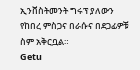ኢንቨስትመንት ግሩፕ ያለውን የከበረ ምስጋና በራሱና በደጋፊዎቹ ስም አቅርቧል።
Getu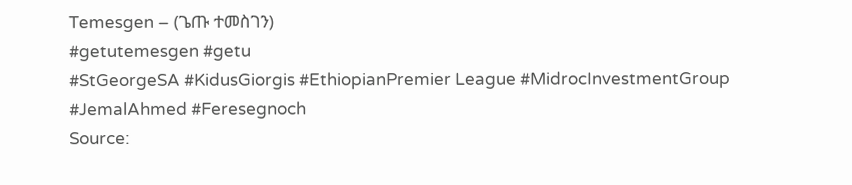Temesgen – (ጌጡ ተመስገን)
#getutemesgen #getu
#StGeorgeSA #KidusGiorgis #EthiopianPremier League #MidrocInvestmentGroup #JemalAhmed #Feresegnoch
Source: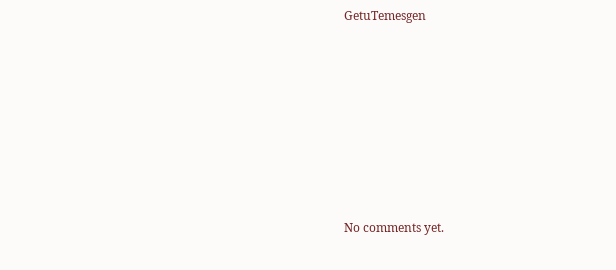GetuTemesgen








No comments yet.